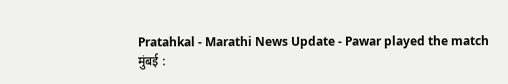Pratahkal - Marathi News Update - Pawar played the match
मुंबई :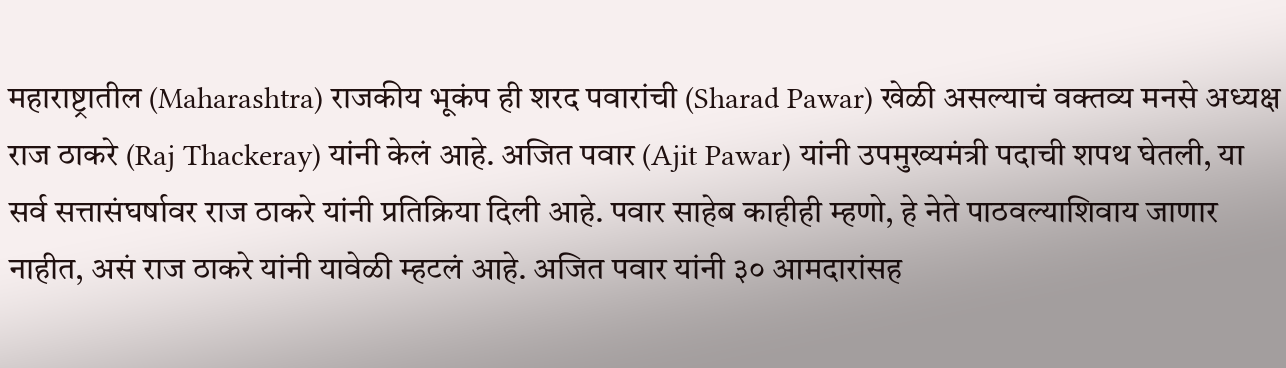महाराष्ट्रातील (Maharashtra) राजकीय भूकंप ही शरद पवारांची (Sharad Pawar) खेळी असल्याचं वक्तव्य मनसे अध्यक्ष राज ठाकरे (Raj Thackeray) यांनी केलं आहे. अजित पवार (Ajit Pawar) यांनी उपमुख्यमंत्री पदाची शपथ घेतली, या सर्व सत्तासंघर्षावर राज ठाकरे यांनी प्रतिक्रिया दिली आहे. पवार साहेब काहीही म्हणो, हे नेते पाठवल्याशिवाय जाणार नाहीत, असं राज ठाकरे यांनी यावेळी म्हटलं आहे. अजित पवार यांनी ३० आमदारांसह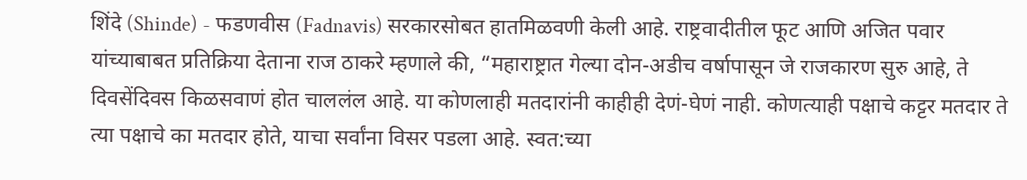शिंदे (Shinde) - फडणवीस (Fadnavis) सरकारसोबत हातमिळवणी केली आहे. राष्ट्रवादीतील फूट आणि अजित पवार यांच्याबाबत प्रतिक्रिया देताना राज ठाकरे म्हणाले की, “महाराष्ट्रात गेल्या दोन-अडीच वर्षापासून जे राजकारण सुरु आहे, ते दिवसेंदिवस किळसवाणं होत चाललंल आहे. या कोणलाही मतदारांनी काहीही देणं-घेणं नाही. कोणत्याही पक्षाचे कट्टर मतदार ते त्या पक्षाचे का मतदार होते, याचा सर्वांना विसर पडला आहे. स्वत:च्या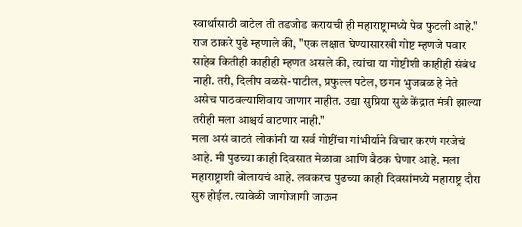स्वार्थासाठी वाटेल ती तडजोड करायची ही महाराष्ट्रामध्ये पेव फुटली आहे."
राज ठाकरे पुढे म्हणाले की, "एक लक्षात घेण्यासारखी गोष्ट म्हणजे पवार साहेब कितीही काहीही म्हणत असले की, त्यांचा या गोष्टीशी काहीही संबंध नाही. तरी, दिलीप वळसे-पाटील, प्रफुल्ल पटेल, छगन भुजबळ हे नेते असेच पाठवल्याशिवाय जाणार नाहीत. उद्या सुप्रिया सुळे केंद्रात मंत्री झाल्या तरीही मला आश्चर्य वाटणार नाही."
मला असं वाटतं लोकांनी या सर्व गोष्टींचा गांभीर्याने विचार करणं गरजेचं आहे. मी पुढच्या काही दिवसात मेळावा आणि बैठक घेणार आहे. मला महाराष्ट्राशी बोलायचं आहे. लवकरच पुढच्या काही दिवसांमध्ये महाराष्ट्र दौरा सुरु होईल. त्यावेळी जागोजागी जाऊन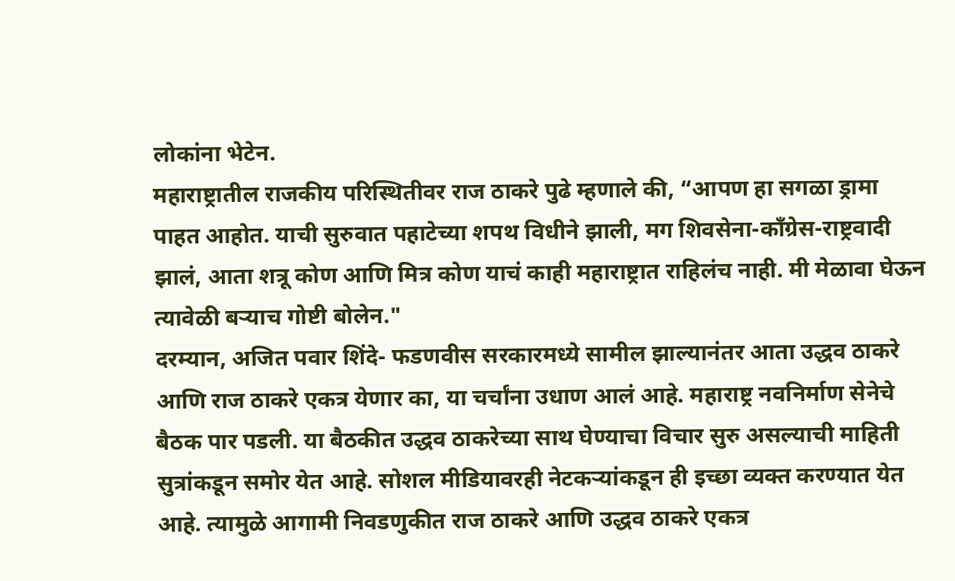लोकांना भेटेन.
महाराष्ट्रातील राजकीय परिस्थितीवर राज ठाकरे पुढे म्हणाले की, “आपण हा सगळा ड्रामा पाहत आहोत. याची सुरुवात पहाटेच्या शपथ विधीने झाली, मग शिवसेना-कॉंग्रेस-राष्ट्रवादी झालं, आता शत्रू कोण आणि मित्र कोण याचं काही महाराष्ट्रात राहिलंच नाही. मी मेळावा घेऊन त्यावेळी बऱ्याच गोष्टी बोलेन."
दरम्यान, अजित पवार शिंदे- फडणवीस सरकारमध्ये सामील झाल्यानंतर आता उद्धव ठाकरे आणि राज ठाकरे एकत्र येणार का, या चर्चांना उधाण आलं आहे. महाराष्ट्र नवनिर्माण सेनेचे बैठक पार पडली. या बैठकीत उद्धव ठाकरेच्या साथ घेण्याचा विचार सुरु असल्याची माहिती सुत्रांकडून समोर येत आहे. सोशल मीडियावरही नेटकऱ्यांकडून ही इच्छा व्यक्त करण्यात येत आहे. त्यामुळे आगामी निवडणुकीत राज ठाकरे आणि उद्धव ठाकरे एकत्र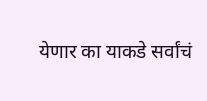येणार का याकडे सर्वांचं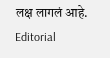लक्ष लागलं आहे.
Editorial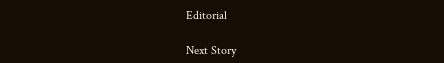Editorial

Next Story